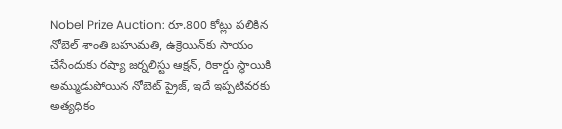Nobel Prize Auction: రూ.800 కోట్లు పలికిన నోబెల్ శాంతి బహుమతి, ఉక్రెయిన్‌కు సాయం చేసేందుకు రష్యా జర్నలిస్టు ఆక్షన్, రికార్డు స్థాయికి అమ్ముడుపోయిన నోబెట్ ప్రైజ్, ఇదే ఇప్పటివరకు అత్యధికం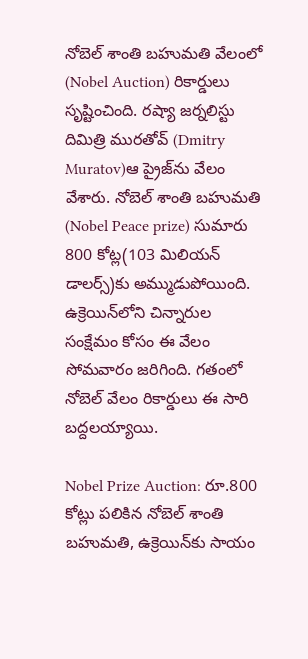నోబెల్ శాంతి బ‌హుమ‌తి వేలంలో (Nobel Auction) రికార్డులు సృష్టించింది. ర‌ష్యా జ‌ర్న‌లిస్టు దిమిత్రి ముర‌తోవ్ (Dmitry Muratov)ఆ ప్రైజ్‌ను వేలం వేశారు. నోబెల్ శాంతి బ‌హుమ‌తి (Nobel Peace prize) సుమారు 800 కోట్ల‌(103 మిలియ‌న్ డాల‌ర్స్‌)కు అమ్ముడుపోయింది. ఉక్రెయిన్‌లోని చిన్నారుల సంక్షేమం కోసం ఈ వేలం సోమ‌వారం జ‌రిగింది. గ‌తంలో నోబెల్ వేలం రికార్డులు ఈ సారి బ‌ద్ద‌ల‌య్యాయి.

Nobel Prize Auction: రూ.800 కోట్లు పలికిన నోబెల్ శాంతి బహుమతి, ఉక్రెయిన్‌కు సాయం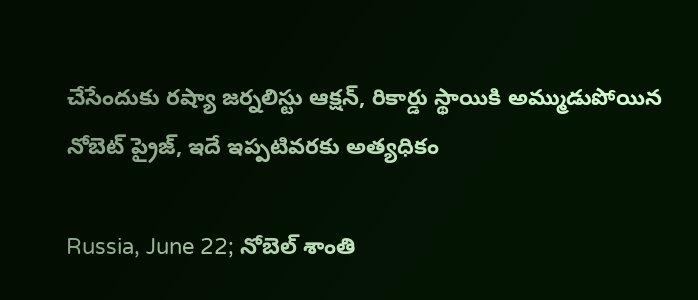చేసేందుకు రష్యా జర్నలిస్టు ఆక్షన్, రికార్డు స్థాయికి అమ్ముడుపోయిన నోబెట్ ప్రైజ్, ఇదే ఇప్పటివరకు అత్యధికం

Russia, June 22; నోబెల్ శాంతి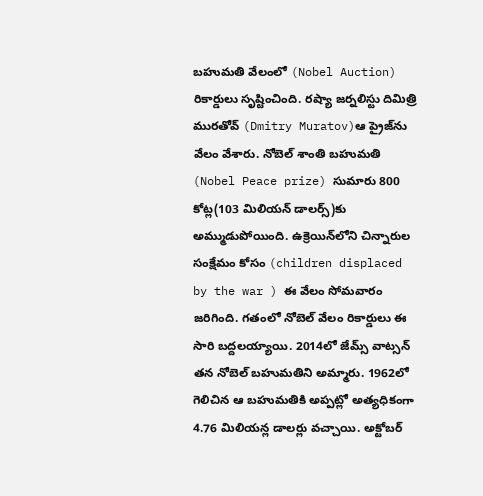బ‌హుమ‌తి వేలంలో (Nobel Auction) రికార్డులు సృష్టించింది. ర‌ష్యా జ‌ర్న‌లిస్టు దిమిత్రి ముర‌తోవ్ (Dmitry Muratov)ఆ ప్రైజ్‌ను వేలం వేశారు. నోబెల్ శాంతి బ‌హుమ‌తి (Nobel Peace prize) సుమారు 800 కోట్ల‌(103 మిలియ‌న్ డాల‌ర్స్‌)కు అమ్ముడుపోయింది. ఉక్రెయిన్‌లోని చిన్నారుల సంక్షేమం కోసం (children displaced by the war ) ఈ వేలం సోమ‌వారం జ‌రిగింది. గ‌తంలో నోబెల్ వేలం రికార్డులు ఈ సారి బ‌ద్ద‌ల‌య్యాయి. 2014లో జేమ్స్ వాట్స‌న్ త‌న నోబెల్ బ‌హుమ‌తిని అమ్మారు. 1962లో గెలిచిన ఆ బ‌హుమ‌తికి అప్ప‌ట్లో అత్య‌ధికంగా 4.76 మిలియ‌న్ల డాల‌ర్లు వ‌చ్చాయి. అక్టోబ‌ర్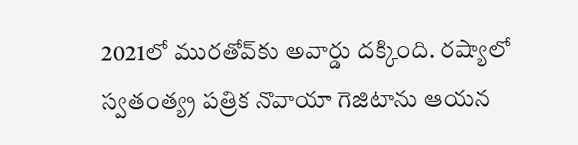2021లో ముర‌తోవ్‌కు అవార్డు ద‌క్కింది. ర‌ష్యాలో స్వ‌తంత్య్ర ప‌త్రిక నొవాయా గెజిటాను ఆయ‌న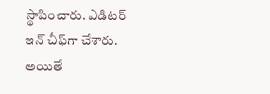స్థాపించారు. ఎడిట‌ర్ ఇన్ చీఫ్‌గా చేశారు. అయితే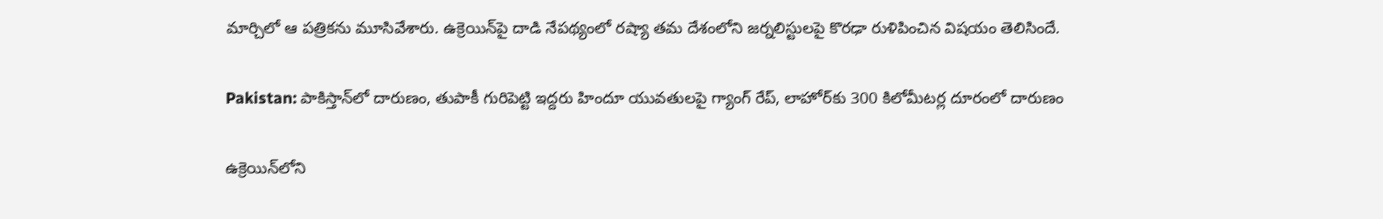మార్చిలో ఆ ప‌త్రిక‌ను మూసివేశారు. ఉక్రెయిన్‌పై దాడి నేప‌థ్యంలో ర‌ష్యా త‌మ దేశంలోని జ‌ర్న‌లిస్టుల‌పై కొర‌ఢా రుళిపించిన విష‌యం తెలిసిందే.

Pakistan: పాకిస్తాన్‌లో దారుణం, తుపాకీ గురిపెట్టి ఇద్దరు హిందూ యువతులపై గ్యాంగ్ రేప్, లాహోర్‌కు 300 కిలోమీటర్ల దూరంలో దారుణం

ఉక్రెయిన్‌లోని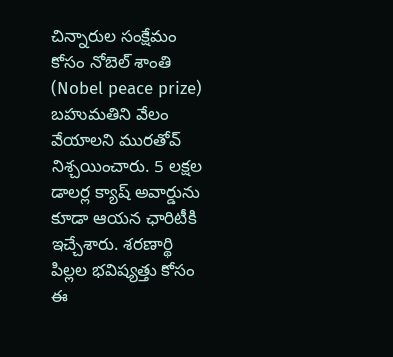చిన్నారుల సంక్షేమం కోసం నోబెల్ శాంతి (Nobel peace prize) బ‌హుమ‌తిని వేలం వేయాల‌ని ముర‌తోవ్ నిశ్చ‌యించారు. 5 ల‌క్ష‌ల డాల‌ర్ల క్యాష్ అవార్డును కూడా ఆయ‌న ఛారిటీకి ఇచ్చేశారు. శ‌ర‌ణార్థి పిల్లల భ‌విష్య‌త్తు కోసం ఈ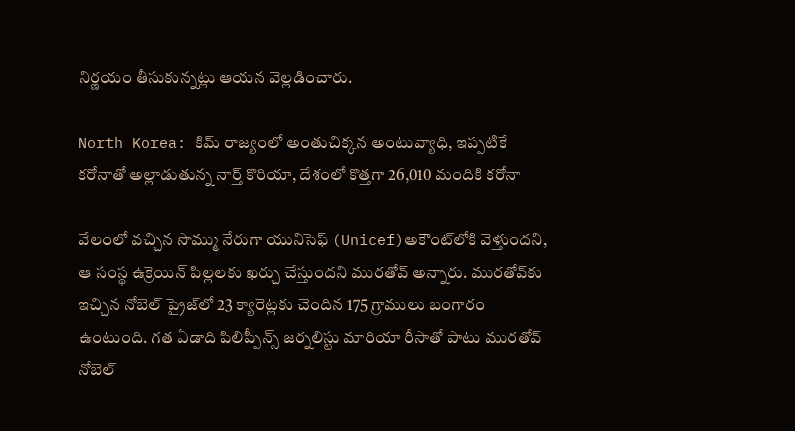నిర్ణ‌యం తీసుకున్న‌ట్లు ఆయ‌న వెల్ల‌డించారు.

North Korea: కిమ్‌ రాజ్యంలో అంతుచిక్కన అంటువ్యాధి, ఇప్పటికే కరోనాతో అల్లాడుతున్న నార్త్ కొరియా, దేశంలో కొత్తగా 26,010 మందికి కరోనా

వేలంలో వ‌చ్చిన సొమ్ము నేరుగా యునిసెఫ్ (Unicef)అకౌంట్‌లోకి వెళ్తుంద‌ని, ఆ సంస్థ ఉక్రెయిన్ పిల్ల‌ల‌కు ఖ‌ర్చు చేస్తుంద‌ని ముర‌తోవ్ అన్నారు. ముర‌తోవ్‌కు ఇచ్చిన నోబెల్ ప్రైజ్‌లో 23 క్యారెట్లకు చెందిన 175 గ్రాములు బంగారం ఉంటుంది. గ‌త ఏడాది పిలిప్పీన్స్ జ‌ర్న‌లిస్టు మారియా రీసాతో పాటు ముర‌తోవ్ నోబెల్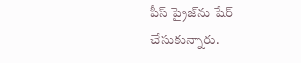పీస్ ప్రైజ్‌ను షేర్ చేసుకున్నారు.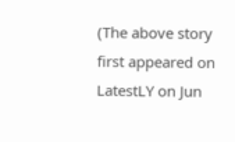(The above story first appeared on LatestLY on Jun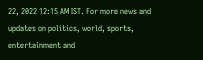22, 2022 12:15 AM IST. For more news and updates on politics, world, sports, entertainment and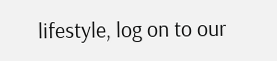lifestyle, log on to our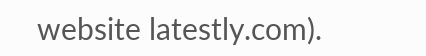website latestly.com).